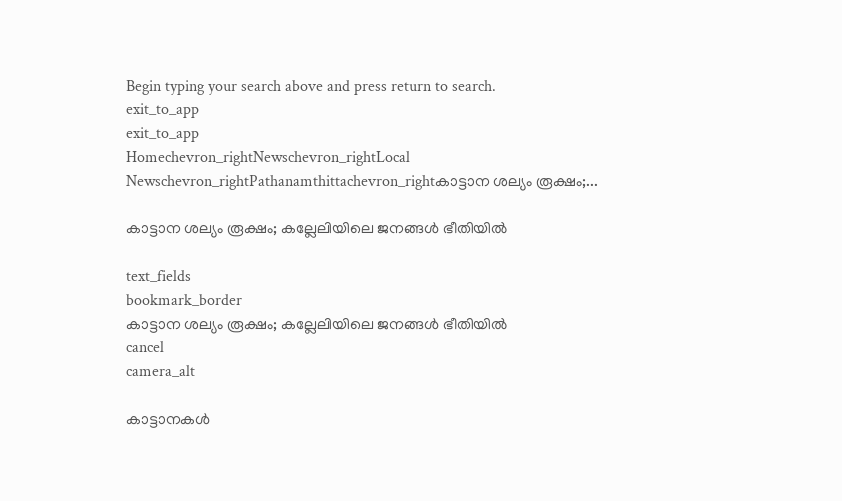Begin typing your search above and press return to search.
exit_to_app
exit_to_app
Homechevron_rightNewschevron_rightLocal Newschevron_rightPathanamthittachevron_rightകാട്ടാന ശല്യം രൂക്ഷം;...

കാട്ടാന ശല്യം രൂക്ഷം; കല്ലേലിയിലെ ജനങ്ങൾ ഭീതിയിൽ

text_fields
bookmark_border
കാട്ടാന ശല്യം രൂക്ഷം; കല്ലേലിയിലെ ജനങ്ങൾ ഭീതിയിൽ
cancel
camera_alt

കാട്ടാനകൾ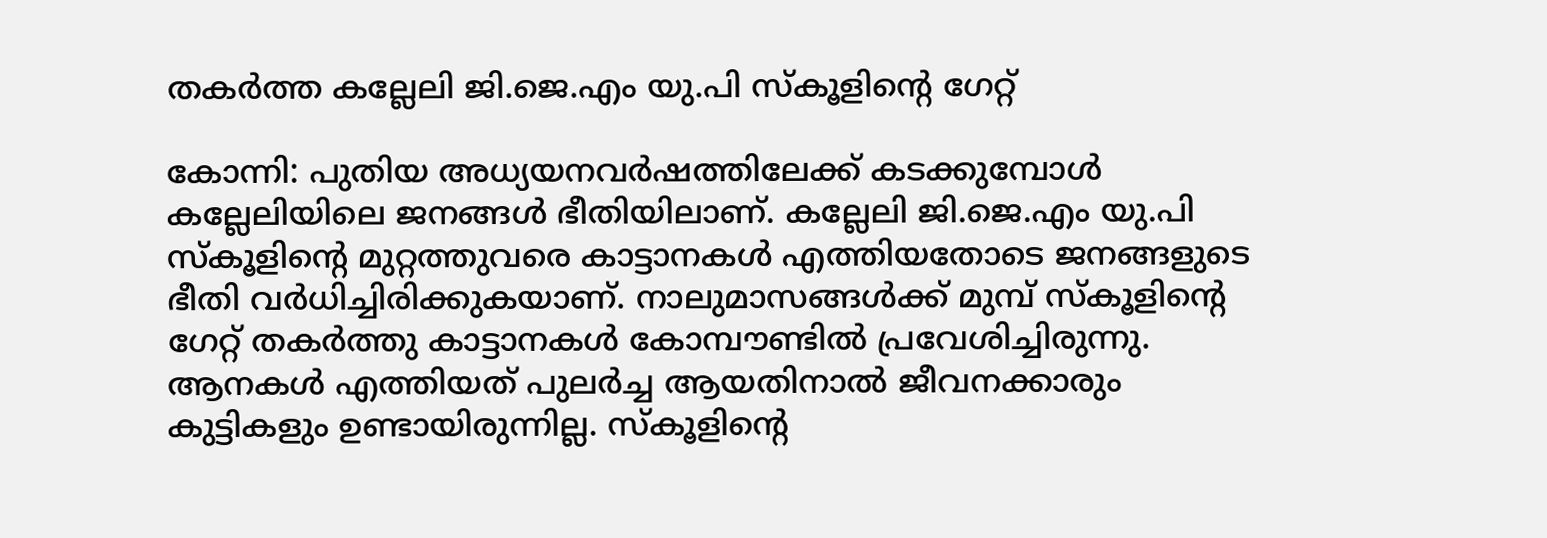തകർത്ത കല്ലേലി ജി.ജെ.എം യു.പി സ്കൂളിന്റെ ഗേറ്റ്

കോന്നി: പുതിയ അധ്യയനവർഷത്തിലേക്ക് കടക്കുമ്പോൾ കല്ലേലിയിലെ ജനങ്ങൾ ഭീതിയിലാണ്. കല്ലേലി ജി.ജെ.എം യു.പി സ്കൂളിന്റെ മുറ്റത്തുവരെ കാട്ടാനകൾ എത്തിയതോടെ ജനങ്ങളുടെ ഭീതി വർധിച്ചിരിക്കുകയാണ്. നാലുമാസങ്ങൾക്ക് മുമ്പ് സ്കൂളിന്റെ ഗേറ്റ് തകർത്തു കാട്ടാനകൾ കോമ്പൗണ്ടിൽ പ്രവേശിച്ചിരുന്നു. ആനകൾ എത്തിയത് പുലർച്ച ആയതിനാൽ ജീവനക്കാരും കുട്ടികളും ഉണ്ടായിരുന്നില്ല. സ്കൂളിന്റെ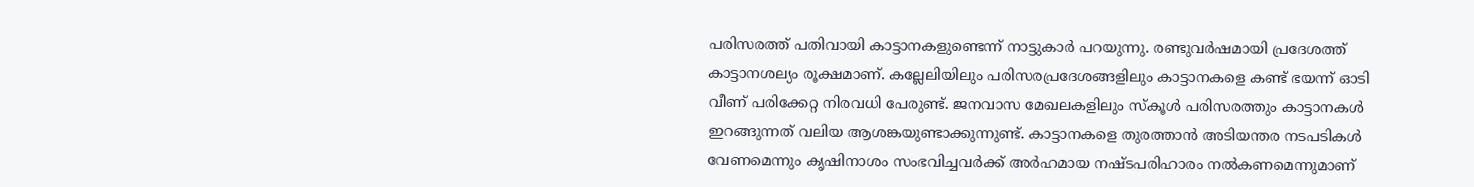പരിസരത്ത് പതിവായി കാട്ടാനകളുണ്ടെന്ന് നാട്ടുകാർ പറയുന്നു. രണ്ടുവർഷമായി പ്രദേശത്ത് കാട്ടാനശല്യം രൂക്ഷമാണ്. കല്ലേലിയിലും പരിസരപ്രദേശങ്ങളിലും കാട്ടാനകളെ കണ്ട് ഭയന്ന് ഓടി വീണ് പരിക്കേറ്റ നിരവധി പേരുണ്ട്. ജനവാസ മേഖലകളിലും സ്കൂൾ പരിസരത്തും കാട്ടാനകൾ ഇറങ്ങുന്നത് വലിയ ആശങ്കയുണ്ടാക്കുന്നുണ്ട്. കാട്ടാനകളെ തുരത്താൻ അടിയന്തര നടപടികൾ വേണമെന്നും കൃഷിനാശം സംഭവിച്ചവർക്ക് അർഹമായ നഷ്ടപരിഹാരം നൽകണമെന്നുമാണ്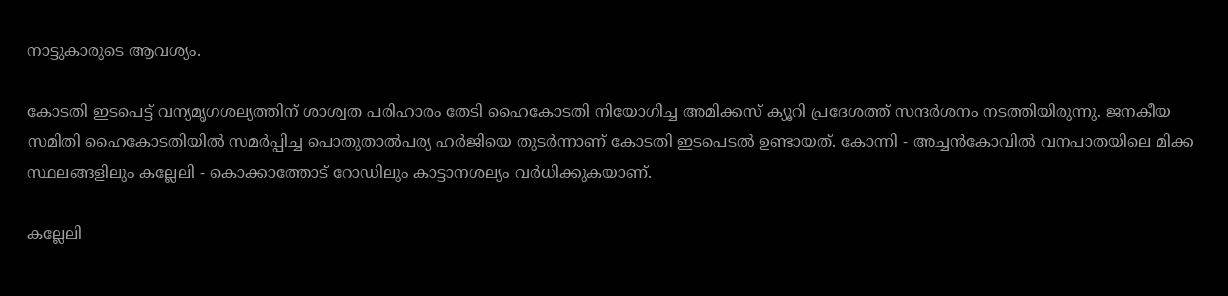നാട്ടുകാരുടെ ആവശ്യം.

കോടതി ഇടപെട്ട് വന്യമൃഗശല്യത്തിന് ശാശ്വത പരിഹാരം തേടി ഹൈകോടതി നിയോഗിച്ച അമിക്കസ് ക്യൂറി പ്രദേശത്ത് സന്ദർശനം നടത്തിയിരുന്നു. ജനകീയ സമിതി ഹൈകോടതിയിൽ സമർപ്പിച്ച പൊതുതാൽപര്യ ഹർജിയെ തുടർന്നാണ് കോടതി ഇടപെടൽ ഉണ്ടായത്. കോന്നി - അച്ചൻകോവിൽ വനപാതയിലെ മിക്ക സ്ഥലങ്ങളിലും കല്ലേലി - കൊക്കാത്തോട് റോഡിലും കാട്ടാനശല്യം വർധിക്കുകയാണ്.

കല്ലേലി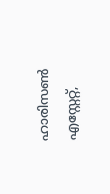ഹാരിസൺ എസ്റ്റേറ്റ്,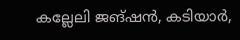കല്ലേലി ജങ്ഷൻ, കടിയാർ,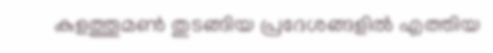കുളത്തൂമൺ തുടങ്ങിയ പ്രദേശങ്ങളിൽ എത്തിയ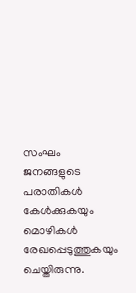സംഘം ജനങ്ങളുടെ പരാതികൾ കേൾക്കുകയും മൊഴികൾ രേഖപ്പെടുത്തുകയും ചെയ്തിരുന്നു.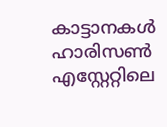കാട്ടാനകൾ ഹാരിസൺ എസ്റ്റേറ്റിലെ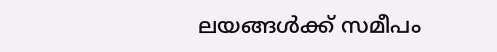ലയങ്ങൾക്ക് സമീപം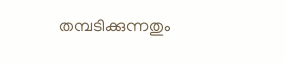തമ്പടിക്കുന്നതും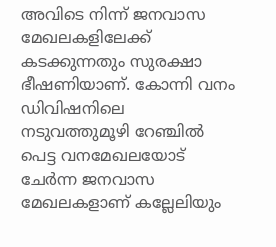അവിടെ നിന്ന് ജനവാസ മേഖലകളിലേക്ക് കടക്കുന്നതും സുരക്ഷാ ഭീഷണിയാണ്. കോന്നി വനം ഡിവിഷനിലെ നടുവത്തുമൂഴി റേഞ്ചിൽ പെട്ട വനമേഖലയോട് ചേർന്ന ജനവാസ മേഖലകളാണ് കല്ലേലിയും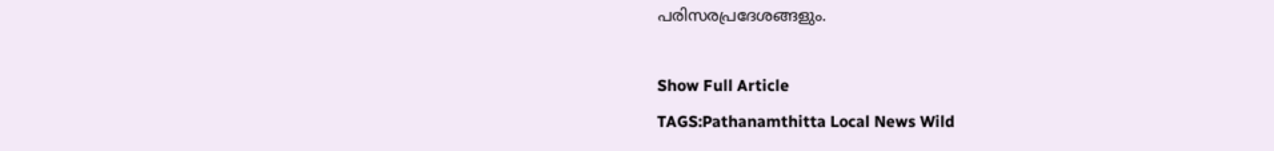പരിസരപ്രദേശങ്ങളും.

Show Full Article
TAGS:Pathanamthitta Local News Wild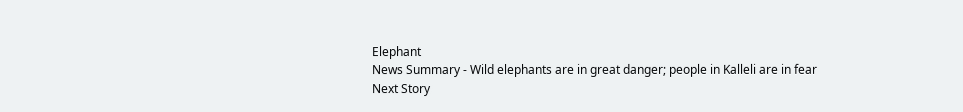Elephant
News Summary - Wild elephants are in great danger; people in Kalleli are in fear
Next Story